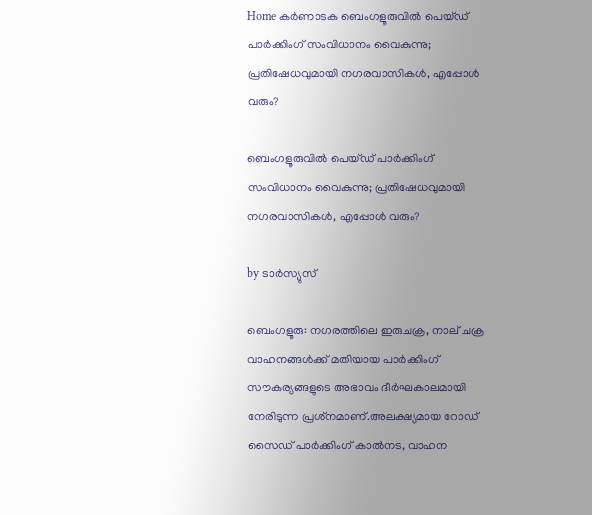Home കർണാടക ബെംഗളൂരുവില്‍ പെയ്‌ഡ്‌ പാര്‍ക്കിംഗ് സംവിധാനം വൈകുന്നു; പ്രതിഷേധവുമായി നഗരവാസികള്‍, എപ്പോള്‍ വരും?

ബെംഗളൂരുവില്‍ പെയ്‌ഡ്‌ പാര്‍ക്കിംഗ് സംവിധാനം വൈകുന്നു; പ്രതിഷേധവുമായി നഗരവാസികള്‍, എപ്പോള്‍ വരും?

by ടാർസ്യുസ്

ബെംഗളൂരു: നഗരത്തിലെ ഇരുചക്ര, നാല് ചക്ര വാഹനങ്ങള്‍ക്ക് മതിയായ പാർക്കിംഗ് സൗകര്യങ്ങളുടെ അഭാവം ദീർഘകാലമായി നേരിടുന്ന പ്രശ്‌നമാണ്.അലക്ഷ്യമായ റോഡ് സൈഡ് പാർക്കിംഗ് കാല്‍നട, വാഹന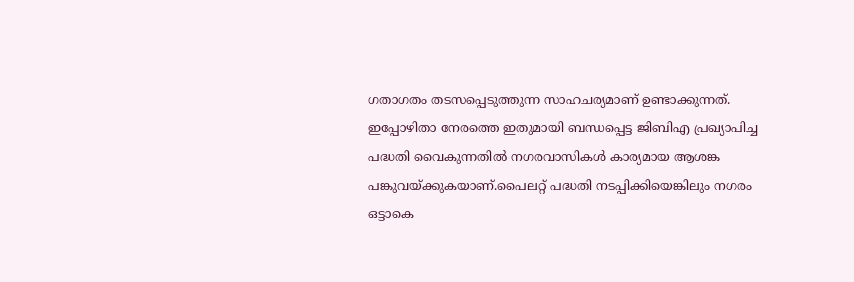ഗതാഗതം തടസപ്പെടുത്തുന്ന സാഹചര്യമാണ് ഉണ്ടാക്കുന്നത്. ഇപ്പോഴിതാ നേരത്തെ ഇതുമായി ബന്ധപ്പെട്ട ജിബിഎ പ്രഖ്യാപിച്ച പദ്ധതി വൈകുന്നതില്‍ നഗരവാസികള്‍ കാര്യമായ ആശങ്ക പങ്കുവയ്ക്കുകയാണ്.പൈലറ്റ് പദ്ധതി നടപ്പിക്കിയെങ്കിലും നഗരം ഒട്ടാകെ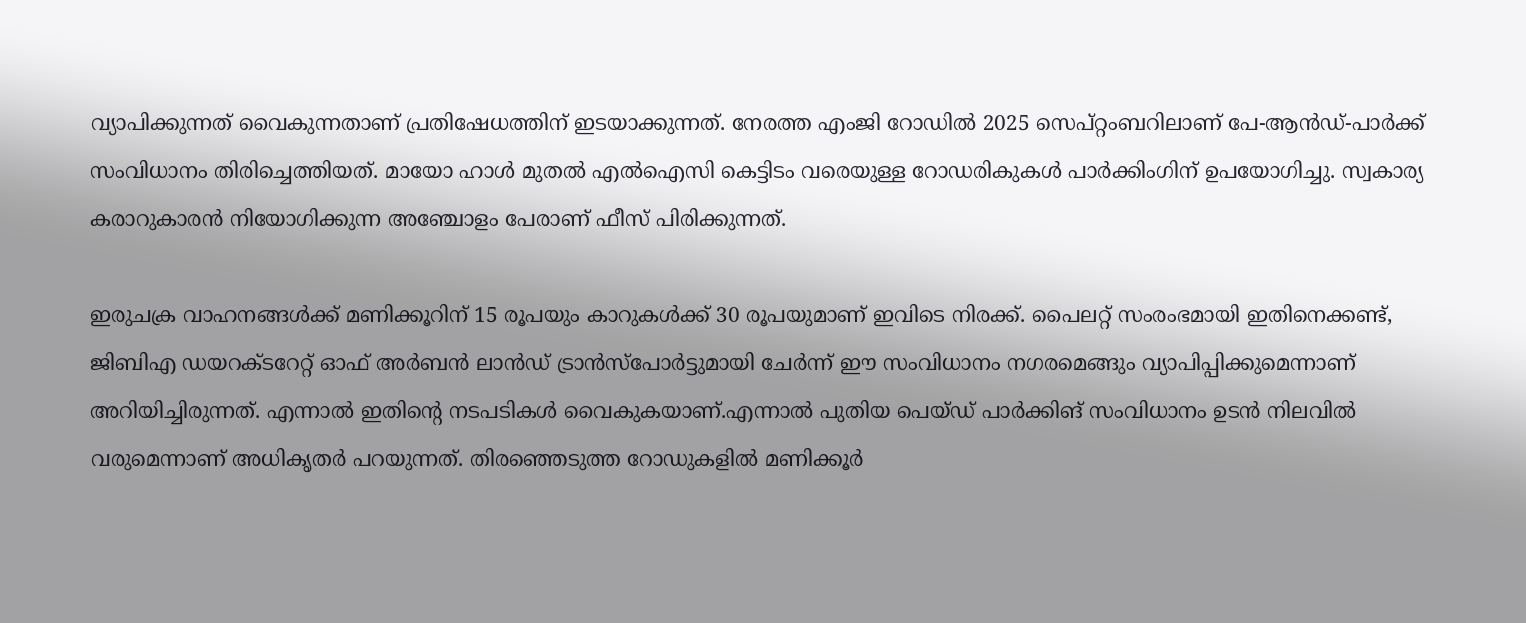വ്യാപിക്കുന്നത് വൈകുന്നതാണ് പ്രതിഷേധത്തിന് ഇടയാക്കുന്നത്. നേരത്ത എംജി റോഡില്‍ 2025 സെപ്റ്റംബറിലാണ് പേ-ആൻഡ്-പാർക്ക് സംവിധാനം തിരിച്ചെത്തിയത്. മായോ ഹാള്‍ മുതല്‍ എല്‍ഐസി കെട്ടിടം വരെയുള്ള റോഡരികുകള്‍ പാർക്കിംഗിന് ഉപയോഗിച്ചു. സ്വകാര്യ കരാറുകാരൻ നിയോഗിക്കുന്ന അഞ്ചോളം പേരാണ് ഫീസ് പിരിക്കുന്നത്.

ഇരുചക്ര വാഹനങ്ങള്‍ക്ക് മണിക്കൂറിന് 15 രൂപയും കാറുകള്‍ക്ക് 30 രൂപയുമാണ് ഇവിടെ നിരക്ക്. പൈലറ്റ് സംരംഭമായി ഇതിനെക്കണ്ട്, ജിബിഎ ഡയറക്‌ടറേറ്റ് ഓഫ് അർബൻ ലാൻഡ് ട്രാൻസ്‌പോർട്ടുമായി ചേർന്ന് ഈ സംവിധാനം നഗരമെങ്ങും വ്യാപിപ്പിക്കുമെന്നാണ് അറിയിച്ചിരുന്നത്. എന്നാല്‍ ഇതിന്റെ നടപടികള്‍ വൈകുകയാണ്.എന്നാല്‍ പുതിയ പെയ്‌ഡ്‌ പാർക്കിങ് സംവിധാനം ഉടൻ നിലവില്‍ വരുമെന്നാണ് അധികൃതർ പറയുന്നത്. തിരഞ്ഞെടുത്ത റോഡുകളില്‍ മണിക്കൂർ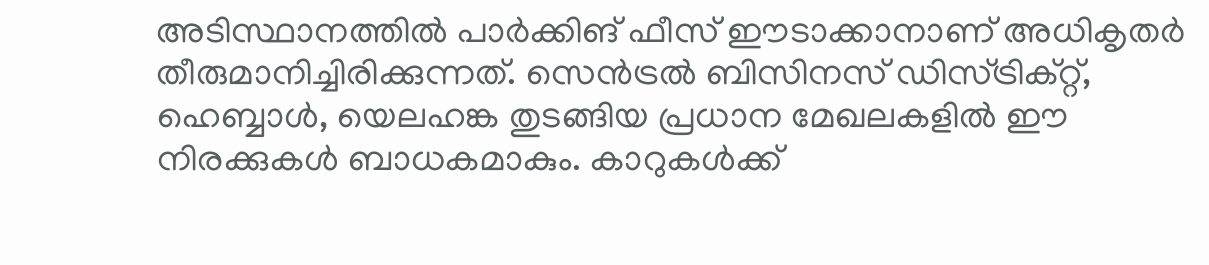അടിസ്ഥാനത്തില്‍ പാർക്കിങ് ഫീസ് ഈടാക്കാനാണ് അധികൃതർ തീരുമാനിച്ചിരിക്കുന്നത്. സെൻട്രല്‍ ബിസിനസ് ഡിസ്ട്രിക്റ്റ്, ഹെബ്ബാള്‍, യെലഹങ്ക തുടങ്ങിയ പ്രധാന മേഖലകളില്‍ ഈ നിരക്കുകള്‍ ബാധകമാകും. കാറുകള്‍ക്ക്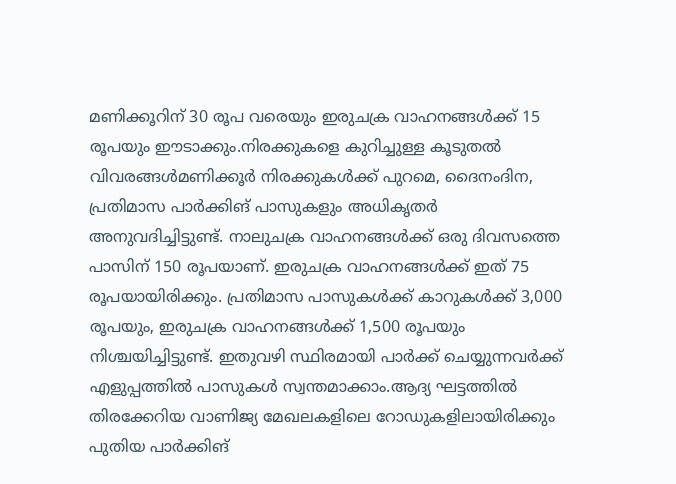മണിക്കൂറിന് 30 രൂപ വരെയും ഇരുചക്ര വാഹനങ്ങള്‍ക്ക് 15 രൂപയും ഈടാക്കും.നിരക്കുകളെ കുറിച്ചുള്ള കൂടുതല്‍ വിവരങ്ങള്‍മണിക്കൂർ നിരക്കുകള്‍ക്ക് പുറമെ, ദൈനംദിന, പ്രതിമാസ പാർക്കിങ് പാസുകളും അധികൃതർ അനുവദിച്ചിട്ടുണ്ട്. നാലുചക്ര വാഹനങ്ങള്‍ക്ക് ഒരു ദിവസത്തെ പാസിന് 150 രൂപയാണ്. ഇരുചക്ര വാഹനങ്ങള്‍ക്ക് ഇത് 75 രൂപയായിരിക്കും. പ്രതിമാസ പാസുകള്‍ക്ക് കാറുകള്‍ക്ക് 3,000 രൂപയും, ഇരുചക്ര വാഹനങ്ങള്‍ക്ക് 1,500 രൂപയും നിശ്ചയിച്ചിട്ടുണ്ട്. ഇതുവഴി സ്ഥിരമായി പാർക്ക് ചെയ്യുന്നവർക്ക് എളുപ്പത്തില്‍ പാസുകള്‍ സ്വന്തമാക്കാം.ആദ്യ ഘട്ടത്തില്‍ തിരക്കേറിയ വാണിജ്യ മേഖലകളിലെ റോഡുകളിലായിരിക്കും പുതിയ പാർക്കിങ്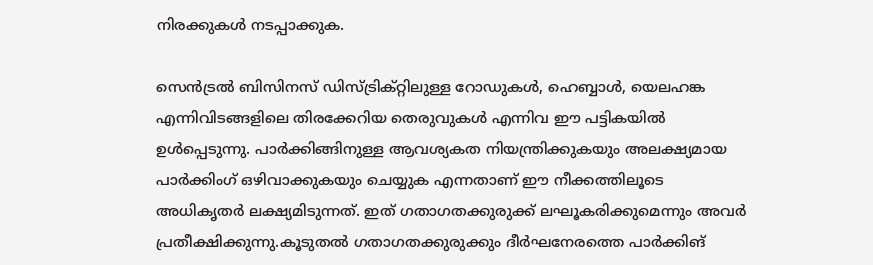നിരക്കുകള്‍ നടപ്പാക്കുക.

സെൻട്രല്‍ ബിസിനസ് ഡിസ്ട്രിക്റ്റിലുള്ള റോഡുകള്‍, ഹെബ്ബാള്‍, യെലഹങ്ക എന്നിവിടങ്ങളിലെ തിരക്കേറിയ തെരുവുകള്‍ എന്നിവ ഈ പട്ടികയില്‍ ഉള്‍പ്പെടുന്നു. പാർക്കിങ്ങിനുള്ള ആവശ്യകത നിയന്ത്രിക്കുകയും അലക്ഷ്യമായ പാർക്കിംഗ് ഒഴിവാക്കുകയും ചെയ്യുക എന്നതാണ് ഈ നീക്കത്തിലൂടെ അധികൃതർ ലക്ഷ്യമിടുന്നത്. ഇത് ഗതാഗതക്കുരുക്ക് ലഘൂകരിക്കുമെന്നും അവർ പ്രതീക്ഷിക്കുന്നു.കൂടുതല്‍ ഗതാഗതക്കുരുക്കും ദീർഘനേരത്തെ പാർക്കിങ്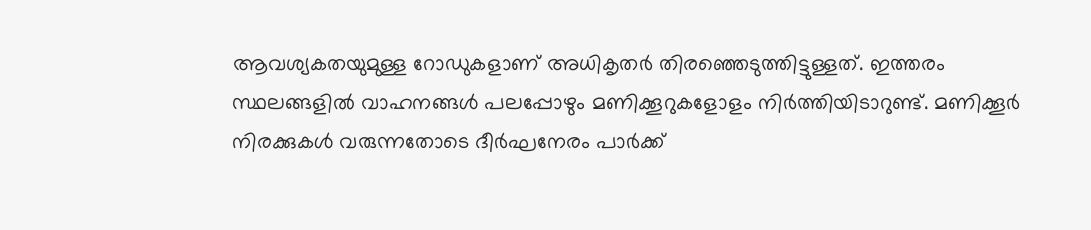ആവശ്യകതയുമുള്ള റോഡുകളാണ് അധികൃതർ തിരഞ്ഞെടുത്തിട്ടുള്ളത്. ഇത്തരം സ്ഥലങ്ങളില്‍ വാഹനങ്ങള്‍ പലപ്പോഴും മണിക്കൂറുകളോളം നിർത്തിയിടാറുണ്ട്. മണിക്കൂർ നിരക്കുകള്‍ വരുന്നതോടെ ദീർഘനേരം പാർക്ക്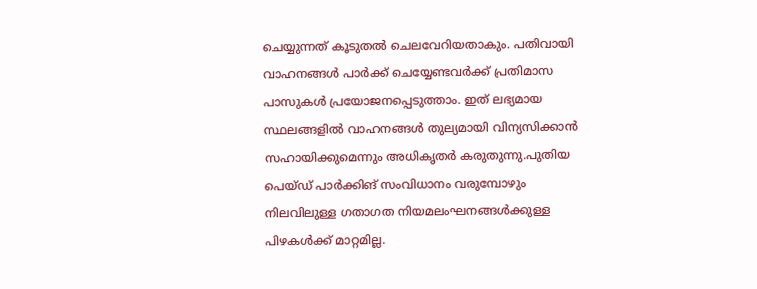ചെയ്യുന്നത് കൂടുതല്‍ ചെലവേറിയതാകും. പതിവായി വാഹനങ്ങള്‍ പാർക്ക് ചെയ്യേണ്ടവർക്ക് പ്രതിമാസ പാസുകള്‍ പ്രയോജനപ്പെടുത്താം. ഇത് ലഭ്യമായ സ്ഥലങ്ങളില്‍ വാഹനങ്ങള്‍ തുല്യമായി വിന്യസിക്കാൻ സഹായിക്കുമെന്നും അധികൃതർ കരുതുന്നു.പുതിയ പെയ്‌ഡ്‌ പാർക്കിങ് സംവിധാനം വരുമ്പോഴും നിലവിലുള്ള ഗതാഗത നിയമലംഘനങ്ങള്‍ക്കുള്ള പിഴകള്‍ക്ക് മാറ്റമില്ല.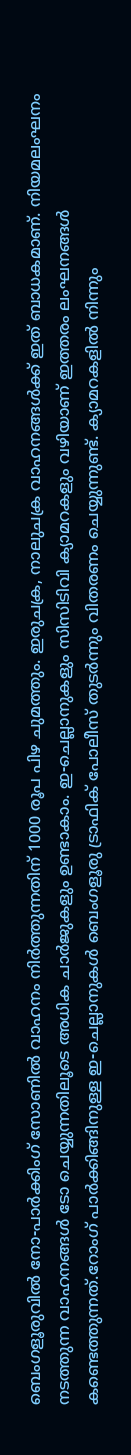ബെംഗളൂരുവില്‍ നോ-പാർക്കിംഗ് സോണില്‍ വാഹനം നിർത്തുന്നതിന് 1000 രൂപ പിഴ ചുമത്തും. ഇരുചക്ര, നാലുചക്ര വാഹനങ്ങള്‍ക്ക് ഇത് ബാധകമാണ്. നിയമലംഘനം നടത്തുന്ന വാഹനങ്ങള്‍ ടോ ചെയ്യുന്നതിലൂടെ അധിക ചാർജുകളും ഉണ്ടാകാം. ഇ-ചെല്ലാനുകളും സിസിടിവി ക്യാമറകളും വഴിയാണ് ഇത്തരം ലംഘനങ്ങള്‍ കണ്ടെത്തുന്നത്.റോംഗ് പാർക്കിങ്ങിനുള്ള ഇ-ചെല്ലാനുകള്‍ ബെംഗളൂരു ട്രാഫിക് പോലീസ് തുടർന്നും വിതരണം ചെയ്യുന്നുണ്ട്. ക്യാമറകളില്‍ നിന്നും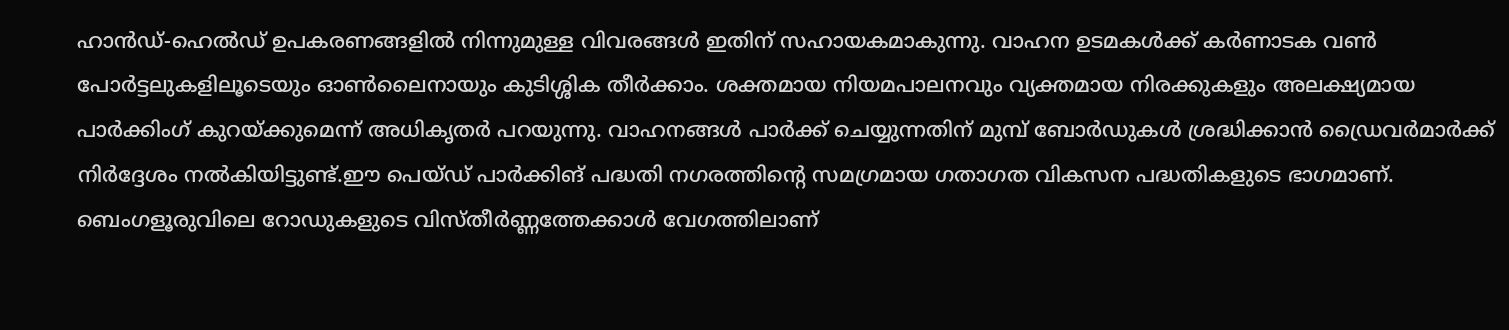ഹാൻഡ്-ഹെല്‍ഡ് ഉപകരണങ്ങളില്‍ നിന്നുമുള്ള വിവരങ്ങള്‍ ഇതിന് സഹായകമാകുന്നു. വാഹന ഉടമകള്‍ക്ക് കർണാടക വണ്‍ പോർട്ടലുകളിലൂടെയും ഓണ്‍ലൈനായും കുടിശ്ശിക തീർക്കാം. ശക്തമായ നിയമപാലനവും വ്യക്തമായ നിരക്കുകളും അലക്ഷ്യമായ പാർക്കിംഗ് കുറയ്ക്കുമെന്ന് അധികൃതർ പറയുന്നു. വാഹനങ്ങള്‍ പാർക്ക് ചെയ്യുന്നതിന് മുമ്പ് ബോർഡുകള്‍ ശ്രദ്ധിക്കാൻ ഡ്രൈവർമാർക്ക് നിർദ്ദേശം നല്‍കിയിട്ടുണ്ട്.ഈ പെയ്‌ഡ്‌ പാർക്കിങ് പദ്ധതി നഗരത്തിന്റെ സമഗ്രമായ ഗതാഗത വികസന പദ്ധതികളുടെ ഭാഗമാണ്. ബെംഗളൂരുവിലെ റോഡുകളുടെ വിസ്‌തീർണ്ണത്തേക്കാള്‍ വേഗത്തിലാണ്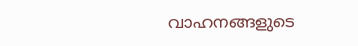വാഹനങ്ങളുടെ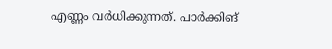എണ്ണം വർധിക്കുന്നത്. പാർക്കിങ്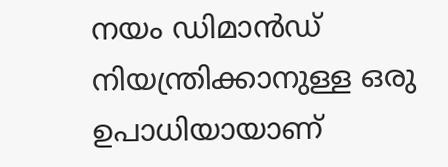നയം ഡിമാൻഡ് നിയന്ത്രിക്കാനുള്ള ഒരു ഉപാധിയായാണ്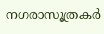നഗരാസൂത്രകർ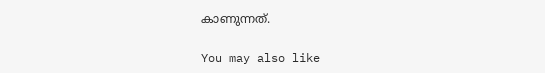കാണുന്നത്.

You may also like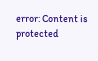error: Content is protected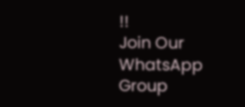!!
Join Our WhatsApp Group